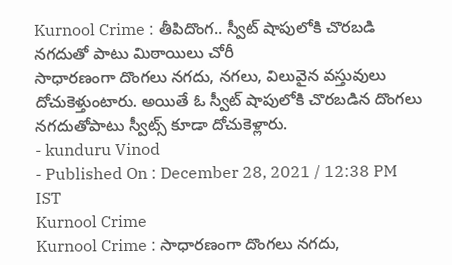Kurnool Crime : తీపిదొంగ.. స్వీట్ షాపులోకి చొరబడి నగదుతో పాటు మిఠాయిలు చోరీ
సాధారణంగా దొంగలు నగదు, నగలు, విలువైన వస్తువులు దోచుకెళ్తుంటారు. అయితే ఓ స్వీట్ షాపులోకి చొరబడిన దొంగలు నగదుతోపాటు స్వీట్స్ కూడా దోచుకెళ్లారు.
- kunduru Vinod
- Published On : December 28, 2021 / 12:38 PM IST
Kurnool Crime
Kurnool Crime : సాధారణంగా దొంగలు నగదు,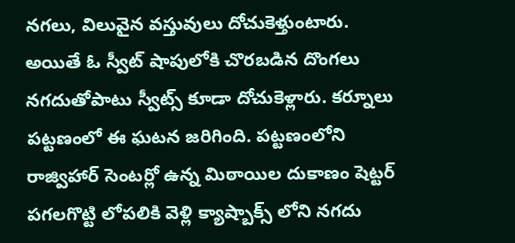నగలు, విలువైన వస్తువులు దోచుకెళ్తుంటారు. అయితే ఓ స్వీట్ షాపులోకి చొరబడిన దొంగలు నగదుతోపాటు స్వీట్స్ కూడా దోచుకెళ్లారు. కర్నూలు పట్టణంలో ఈ ఘటన జరిగింది. పట్టణంలోని రాజ్విహార్ సెంటర్లో ఉన్న మిఠాయిల దుకాణం షెట్టర్ పగలగొట్టి లోపలికి వెళ్లి క్యాష్బాక్స్ లోని నగదు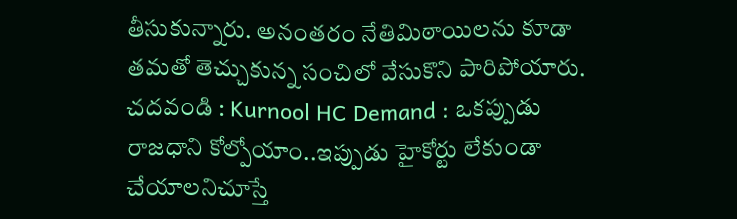తీసుకున్నారు. అనంతరం నేతిమిఠాయిలను కూడా తమతో తెచ్చుకున్న సంచిలో వేసుకొని పారిపోయారు.
చదవండి : Kurnool HC Demand : ఒకప్పుడు రాజధాని కోల్పోయాం..ఇప్పుడు హైకోర్టు లేకుండా చేయాలనిచూస్తే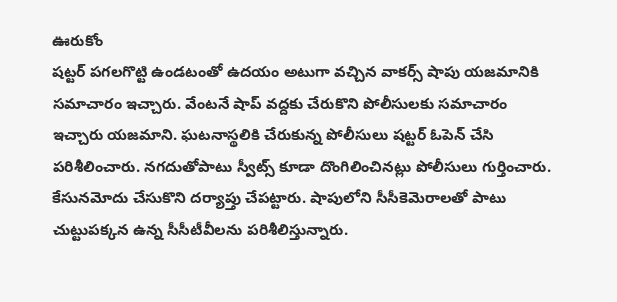ఊరుకోం
షట్టర్ పగలగొట్టి ఉండటంతో ఉదయం అటుగా వచ్చిన వాకర్స్ షాపు యజమానికి సమాచారం ఇచ్చారు. వేంటనే షాప్ వద్దకు చేరుకొని పోలీసులకు సమాచారం ఇచ్చారు యజమాని. ఘటనాస్థలికి చేరుకున్న పోలీసులు షట్టర్ ఓపెన్ చేసి పరిశీలించారు. నగదుతోపాటు స్వీట్స్ కూడా దొంగిలించినట్లు పోలీసులు గుర్తించారు. కేసునమోదు చేసుకొని దర్యాప్తు చేపట్టారు. షాపులోని సీసీకెమెరాలతో పాటు చుట్టుపక్కన ఉన్న సీసీటీవీలను పరిశీలిస్తున్నారు.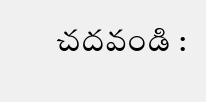చదవండి :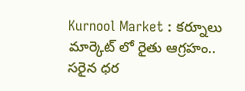Kurnool Market : కర్నూలు మార్కెట్ లో రైతు ఆగ్రహం.. సరైన ధర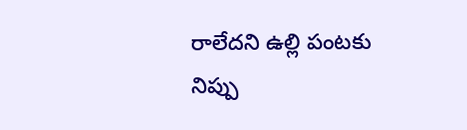రాలేదని ఉల్లి పంటకు నిప్పు